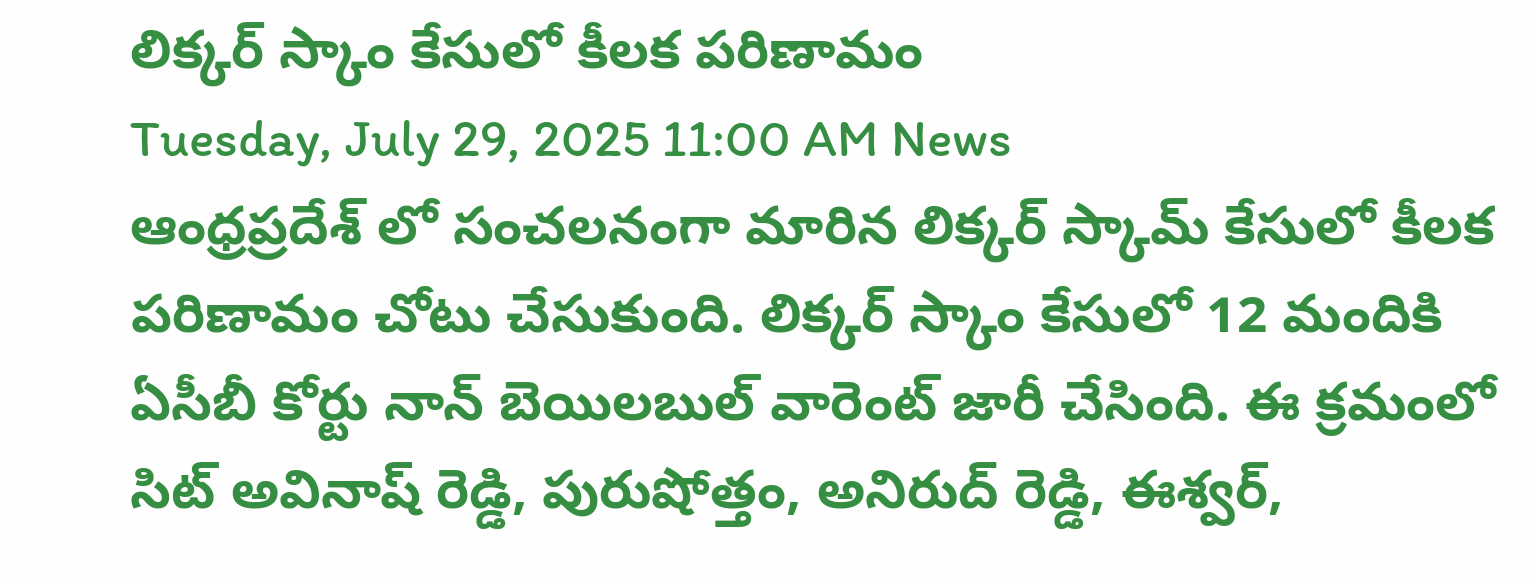లిక్కర్ స్కాం కేసులో కీలక పరిణామం
Tuesday, July 29, 2025 11:00 AM News
ఆంధ్రప్రదేశ్ లో సంచలనంగా మారిన లిక్కర్ స్కామ్ కేసులో కీలక పరిణామం చోటు చేసుకుంది. లిక్కర్ స్కాం కేసులో 12 మందికి ఏసీబీ కోర్టు నాన్ బెయిలబుల్ వారెంట్ జారీ చేసింది. ఈ క్రమంలో సిట్ అవినాష్ రెడ్డి, పురుషోత్తం, అనిరుద్ రెడ్డి, ఈశ్వర్,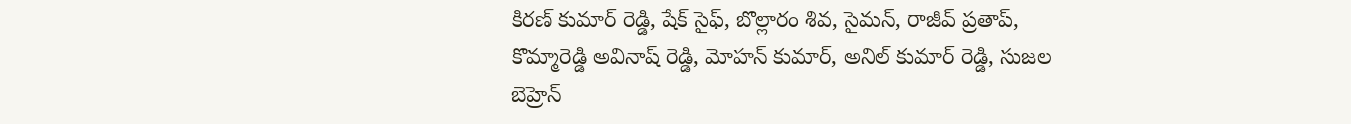కిరణ్ కుమార్ రెడ్డి, షేక్ సైఫ్, బొల్లారం శివ, సైమన్, రాజీవ్ ప్రతాప్, కొమ్మారెడ్డి అవినాష్ రెడ్డి, మోహన్ కుమార్, అనిల్ కుమార్ రెడ్డి, సుజల బెహ్రెన్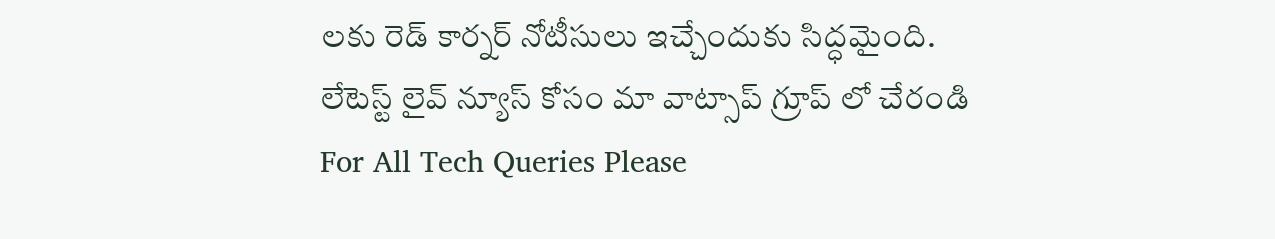లకు రెడ్ కార్నర్ నోటీసులు ఇచ్చేందుకు సిద్ధమైంది.
లేటెస్ట్ లైవ్ న్యూస్ కోసం మా వాట్సాప్ గ్రూప్ లో చేరండి
For All Tech Queries Please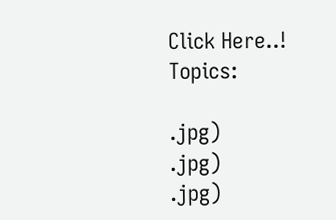Click Here..!
Topics:

.jpg)
.jpg)
.jpg)